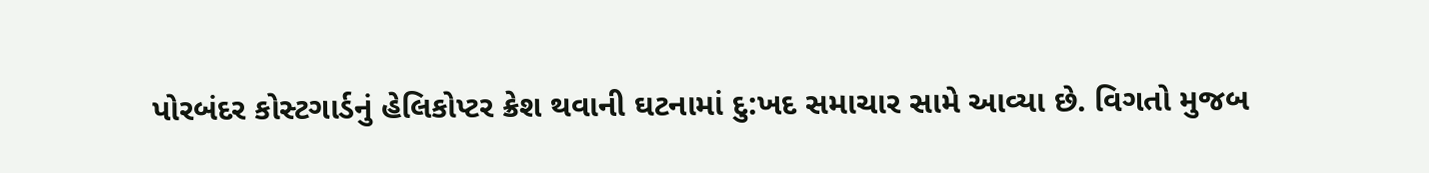પોરબંદર કોસ્ટગાર્ડનું હેલિકોપ્ટર ક્રેશ થવાની ઘટનામાં દુ:ખદ સમાચાર સામે આવ્યા છે. વિગતો મુજબ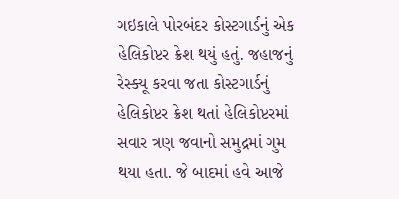ગઇકાલે પોરબંદર કોસ્ટગાર્ડનું એક હેલિકોપ્ટર ક્રેશ થયું હતું. જહાજનું રેસ્ક્યૂ કરવા જતા કોસ્ટગાર્ડનું હેલિકોપ્ટર ક્રેશ થતાં હેલિકોપ્ટરમાં સવાર ત્રણ જવાનો સમુદ્રમાં ગુમ થયા હતા. જે બાદમાં હવે આજે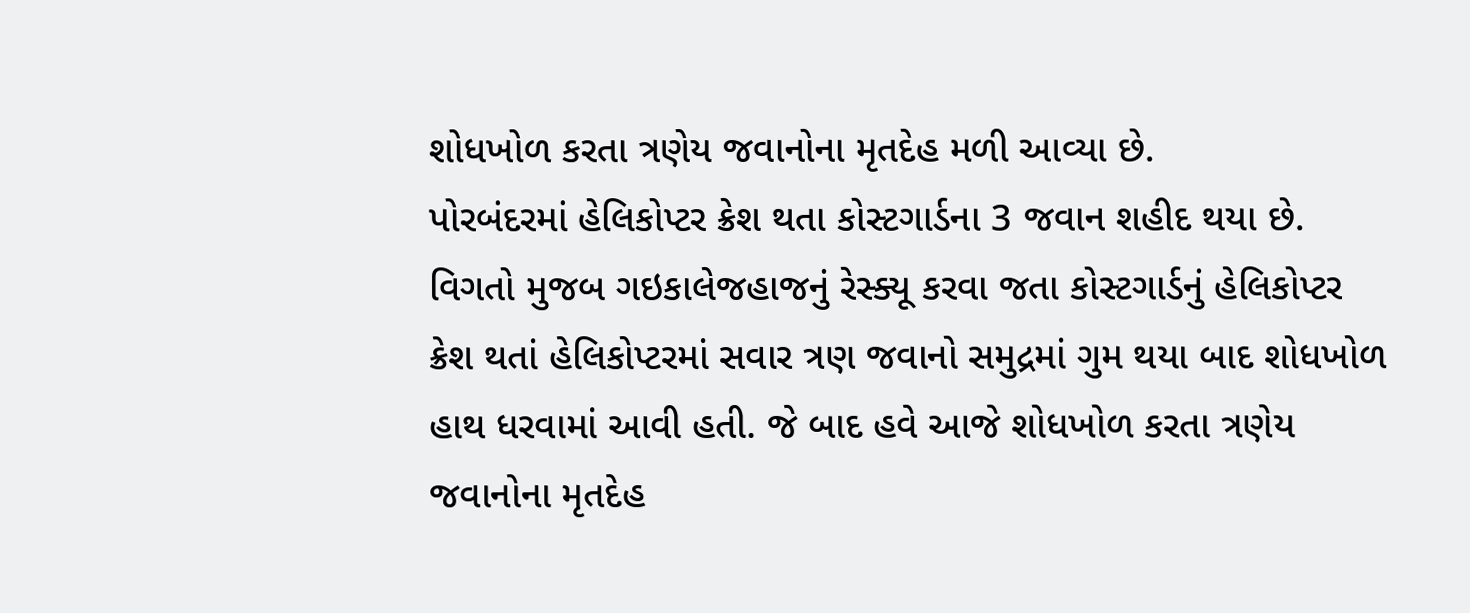શોધખોળ કરતા ત્રણેય જવાનોના મૃતદેહ મળી આવ્યા છે.
પોરબંદરમાં હેલિકોપ્ટર ક્રેશ થતા કોસ્ટગાર્ડના 3 જવાન શહીદ થયા છે. વિગતો મુજબ ગઇકાલેજહાજનું રેસ્ક્યૂ કરવા જતા કોસ્ટગાર્ડનું હેલિકોપ્ટર ક્રેશ થતાં હેલિકોપ્ટરમાં સવાર ત્રણ જવાનો સમુદ્રમાં ગુમ થયા બાદ શોધખોળ હાથ ધરવામાં આવી હતી. જે બાદ હવે આજે શોધખોળ કરતા ત્રણેય જવાનોના મૃતદેહ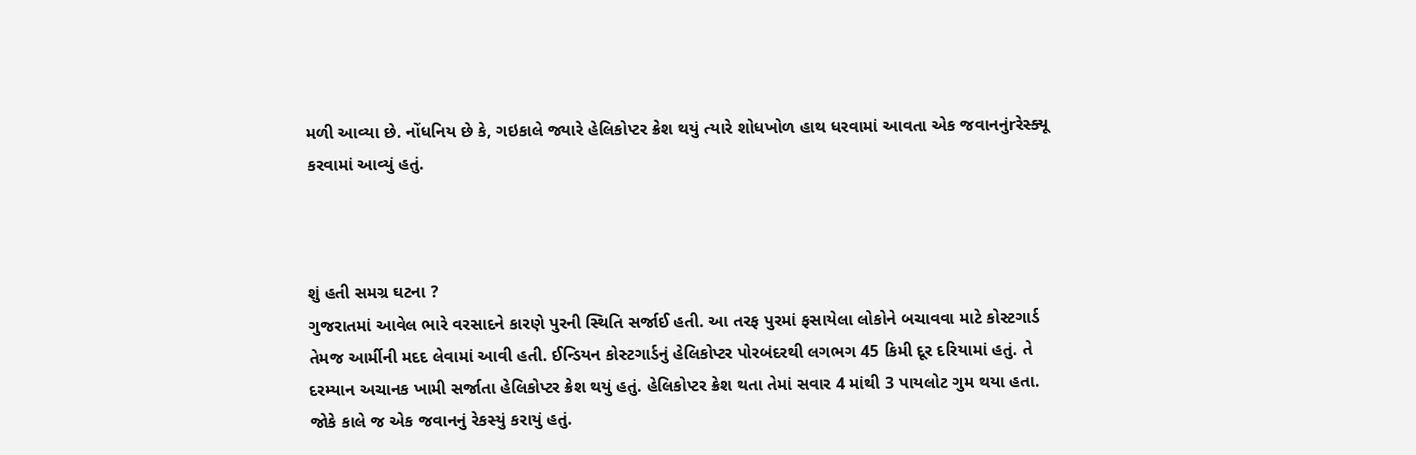મળી આવ્યા છે. નોંધનિય છે કે, ગઇકાલે જ્યારે હેલિકોપ્ટર ક્રેશ થયું ત્યારે શોધખોળ હાથ ધરવામાં આવતા એક જવાનનુંrરેસ્ક્યૂ કરવામાં આવ્યું હતું.



શું હતી સમગ્ર ઘટના ?
ગુજરાતમાં આવેલ ભારે વરસાદને કારણે પુરની સ્થિતિ સર્જાઈ હતી. આ તરફ પુરમાં ફસાયેલા લોકોને બચાવવા માટે કોસ્ટગાર્ડ તેમજ આર્મીની મદદ લેવામાં આવી હતી. ઈન્ડિયન કોસ્ટગાર્ડનું હેલિકોપ્ટર પોરબંદરથી લગભગ 45 કિમી દૂર દરિયામાં હતું. તે દરમ્યાન અચાનક ખામી સર્જાતા હેલિકોપ્ટર ક્રેશ થયું હતું. હેલિકોપ્ટર ક્રેશ થતા તેમાં સવાર 4 માંથી 3 પાયલોટ ગુમ થયા હતા. જોકે કાલે જ એક જવાનનું રેકસ્યું કરાયું હતું.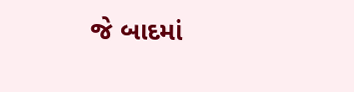જે બાદમાં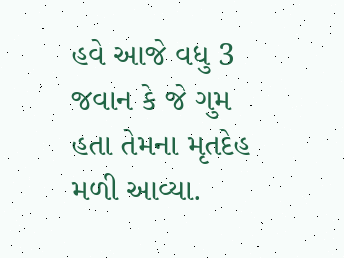હવે આજે વધુ 3 જવાન કે જે ગુમ હતા તેમના મૃતદેહ મળી આવ્યા.